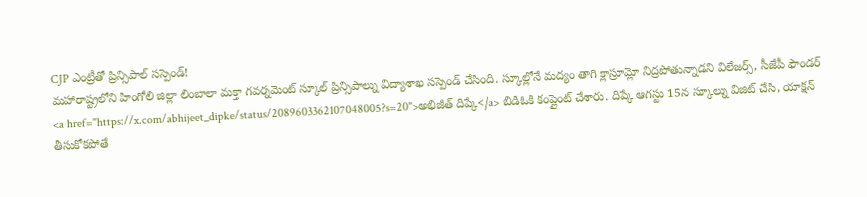CJP ఎంట్రీతో ప్రిన్సిపాల్ సస్పెండ్!
మహారాష్ట్రలోని హింగోలి జిల్లా లింబాలా మక్తా గవర్నమెంట్ స్కూల్ ప్రిన్సిపాల్ను విద్యాశాఖ సస్పెండ్ చేసింది. స్కూల్లోనే మద్యం తాగి క్లాస్రూమ్లో నిద్రపోతున్నాడని విలేజర్స్, సీజేపీ ఫౌండర్ <a href="https://x.com/abhijeet_dipke/status/2089603362107048005?s=20">అభిజీత్ దిప్కే</a> బిడిఓకి కంప్లైంట్ చేశారు. దిప్కే ఆగస్టు 15న స్కూల్ను విజిట్ చేసి, యాక్షన్ తీసుకోకపోతే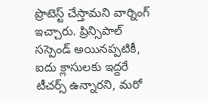ప్రొటెస్ట్ చేస్తామని వార్నింగ్ ఇచ్చారు. ప్రిన్సిపాల్ సస్పెండ్ అయినప్పటికీ, ఐదు క్లాసులకు ఇద్దరే టీచర్స్ ఉన్నారని, మరో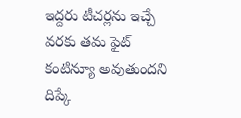ఇద్దరు టీచర్లను ఇచ్చే వరకు తమ ఫైట్ కంటిన్యూ అవుతుందని దిప్కే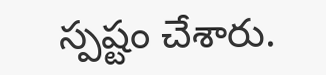స్పష్టం చేశారు.